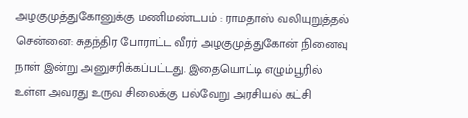அழகுமுத்துகோனுக்கு மணிமண்டபம் : ராமதாஸ் வலியுறுத்தல்
சென்னை: சுதந்திர போராட்ட வீரர் அழகுமுத்துகோன் நினைவு நாள் இன்று அனுசரிக்கப்பட்டது. இதையொட்டி எழும்பூரில் உள்ள அவரது உருவ சிலைக்கு பல்வேறு அரசியல் கட்சி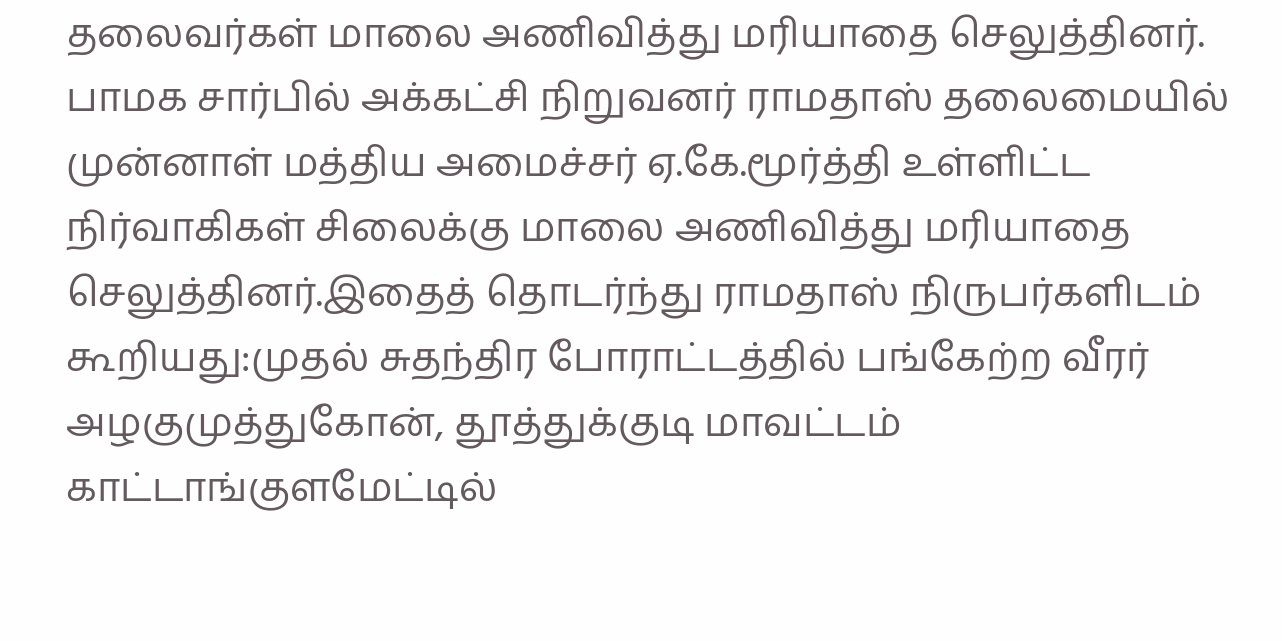தலைவர்கள் மாலை அணிவித்து மரியாதை செலுத்தினர். பாமக சார்பில் அக்கட்சி நிறுவனர் ராமதாஸ் தலைமையில் முன்னாள் மத்திய அமைச்சர் ஏ.கே.மூர்த்தி உள்ளிட்ட நிர்வாகிகள் சிலைக்கு மாலை அணிவித்து மரியாதை செலுத்தினர்.இதைத் தொடர்ந்து ராமதாஸ் நிருபர்களிடம் கூறியது:முதல் சுதந்திர போராட்டத்தில் பங்கேற்ற வீரர் அழகுமுத்துகோன், தூத்துக்குடி மாவட்டம் காட்டாங்குளமேட்டில்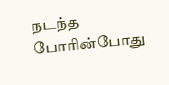நடந்த போரின்போது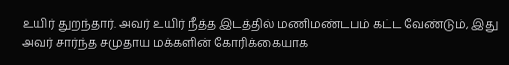உயிர் துறந்தார். அவர் உயிர் நீத்த இடத்தில் மணிமண்டபம் கட்ட வேண்டும், இது அவர் சார்ந்த சமுதாய மக்களின் கோரிக்கையாக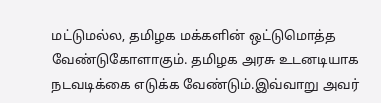மட்டுமல்ல, தமிழக மக்களின் ஒட்டுமொத்த வேண்டுகோளாகும். தமிழக அரசு உடனடியாக நடவடிக்கை எடுக்க வேண்டும்.இவ்வாறு அவர்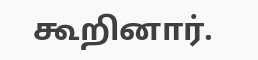கூறினார்.